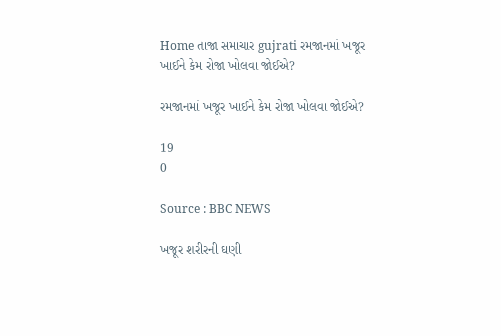Home તાજા સમાચાર gujrati રમજાનમાં ખજૂર ખાઈને કેમ રોજા ખોલવા જોઈએ?

રમજાનમાં ખજૂર ખાઈને કેમ રોજા ખોલવા જોઈએ?

19
0

Source : BBC NEWS

ખજૂર શરીરની ઘણી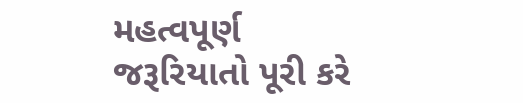મહત્વપૂર્ણ જરૂરિયાતો પૂરી કરે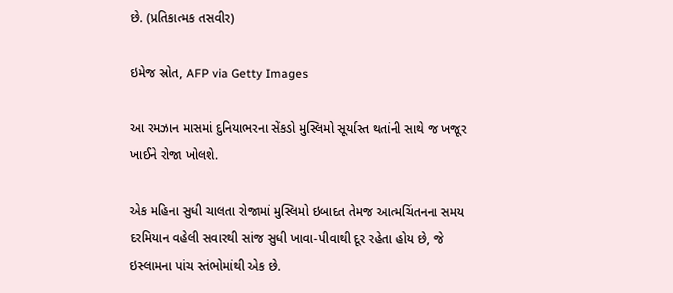છે. (પ્રતિકાત્મક તસવીર)

ઇમેજ સ્રોત, AFP via Getty Images

આ રમઝાન માસમાં દુનિયાભરના સેંકડો મુસ્લિમો સૂર્યાસ્ત થતાંની સાથે જ ખજૂર ખાઈને રોજા ખોલશે.

એક મહિના સુધી ચાલતા રોજામાં મુસ્લિમો ઇબાદત તેમજ આત્મચિંતનના સમય દરમિયાન વહેલી સવારથી સાંજ સુધી ખાવા-પીવાથી દૂર રહેતા હોય છે, જે ઇસ્લામના પાંચ સ્તંભોમાંથી એક છે.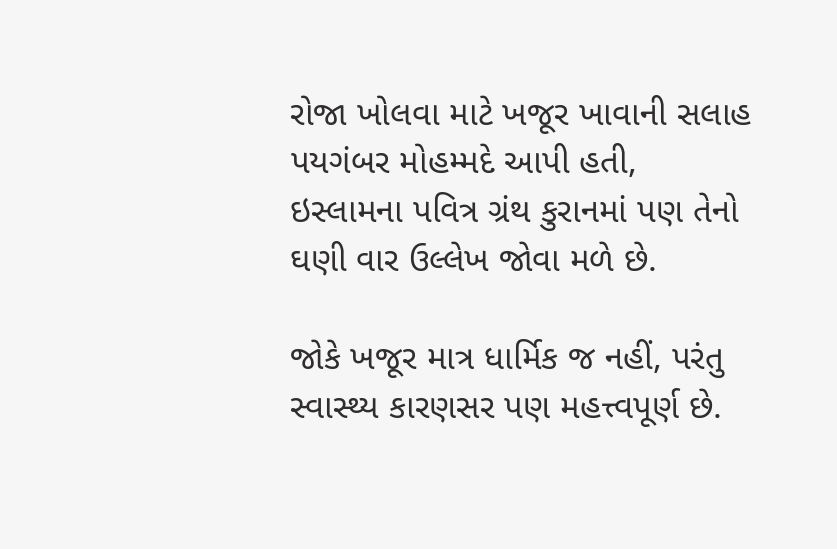રોજા ખોલવા માટે ખજૂર ખાવાની સલાહ પયગંબર મોહમ્મદે આપી હતી, ઇસ્લામના પવિત્ર ગ્રંથ કુરાનમાં પણ તેનો ઘણી વાર ઉલ્લેખ જોવા મળે છે.

જોકે ખજૂર માત્ર ધાર્મિક જ નહીં, પરંતુ સ્વાસ્થ્ય કારણસર પણ મહત્ત્વપૂર્ણ છે.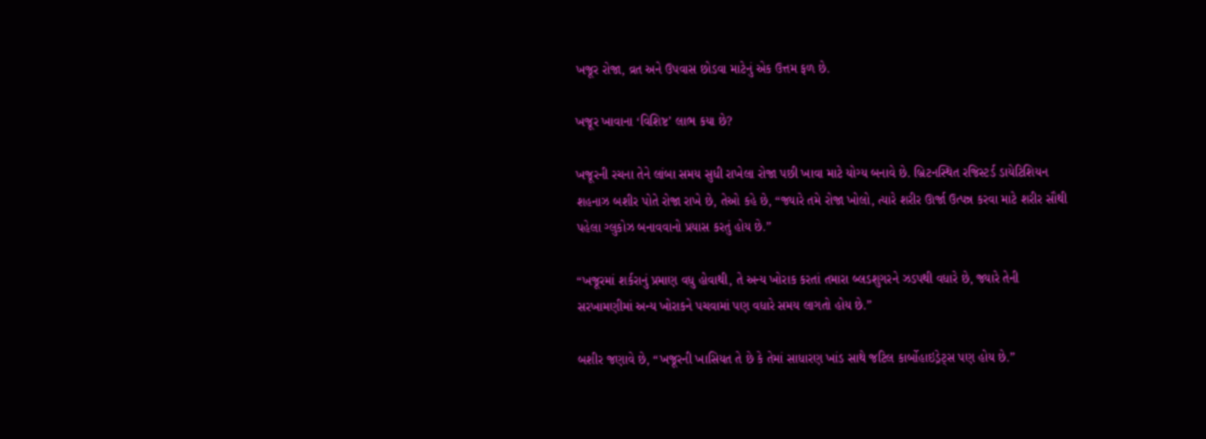ખજૂર રોજા, વ્રત અને ઉપવાસ છોડવા માટેનું એક ઉત્તમ ફળ છે.

ખજૂર ખાવાના ‘વિશિષ્ટ’ લાભ કયા છે?

ખજૂરની રચના તેને લાંબા સમય સુધી રાખેલા રોજા પછી ખાવા માટે યોગ્ય બનાવે છે. બ્રિટનસ્થિત રજિસ્ટર્ડ ડાયેટિશિયન શહનાઝ બશીર પોતે રોજા રાખે છે, તેઓ કહે છે, “જ્યારે તમે રોજા ખોલો, ત્યારે શરીર ઊર્જા ઉત્પન્ન કરવા માટે શરીર સૌથી પહેલા ગ્લુકોઝ બનાવવાનો પ્રયાસ કરતું હોય છે.”

“ખજૂરમાં શર્કરાનું પ્રમાણ વધુ હોવાથી, તે અન્ય ખોરાક કરતાં તમારા બ્લડશુગરને ઝડપથી વધારે છે, જ્યારે તેની સરખામણીમાં અન્ય ખોરાકને પચવામાં પણ વધારે સમય લાગતો હોય છે.”

બશીર જણાવે છે, “ખજૂરની ખાસિયત તે છે કે તેમાં સાધારણ ખાંડ સાથે જટિલ કાર્બોહાઇડ્રેટ્સ પણ હોય છે.”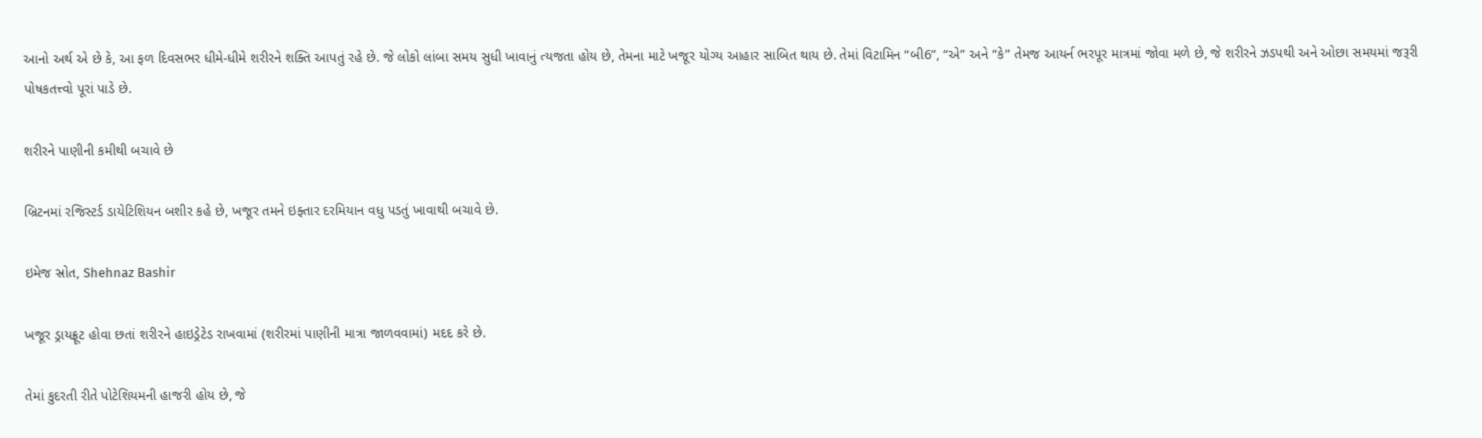આનો અર્થ એ છે કે, આ ફળ દિવસભર ધીમે-ધીમે શરીરને શક્તિ આપતું રહે છે. જે લોકો લાંબા સમય સુધી ખાવાનું ત્યજતા હોય છે, તેમના માટે ખજૂર યોગ્ય આહાર સાબિત થાય છે. તેમાં વિટામિન “બી6”, “એ” અને “કે” તેમજ આયર્ન ભરપૂર માત્રમાં જોવા મળે છે, જે શરીરને ઝડપથી અને ઓછા સમયમાં જરૂરી પોષકતત્ત્વો પૂરાં પાડે છે.

શરીરને પાણીની કમીથી બચાવે છે

બ્રિટનમાં રજિસ્ટર્ડ ડાયેટિશિયન બશીર કહે છે, ખજૂર તમને ઇફ્તાર દરમિયાન વધુ પડતું ખાવાથી બચાવે છે.

ઇમેજ સ્રોત, Shehnaz Bashir

ખજૂર ડ્રાયફ્રૂટ હોવા છતાં શરીરને હાઇડ્રેટેડ રાખવામાં (શરીરમાં પાણીની માત્રા જાળવવામાં) મદદ કરે છે.

તેમાં કુદરતી રીતે પોટેશિયમની હાજરી હોય છે, જે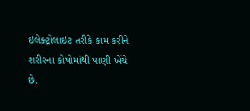ઇલેક્ટ્રોલાઇટ તરીકે કામ કરીને શરીરના કોષોમાંથી પાણી ખેંચે છે.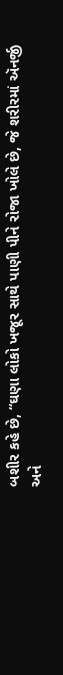બશીર કહે છે, “ઘણા લોકો ખજૂર સાથે પાણી પીને રોજા ખોલે છે, જે શરીરમાં ઍનર્જી અને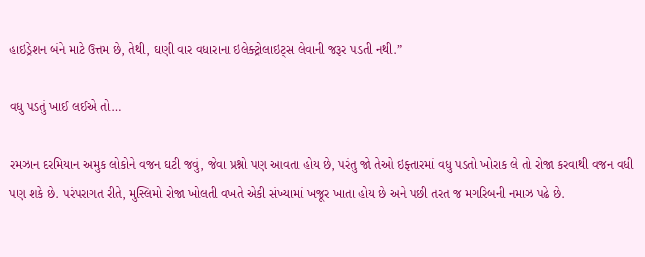હાઇડ્રેશન બંને માટે ઉત્તમ છે, તેથી, ઘણી વાર વધારાના ઇલેક્ટ્રોલાઇટ્સ લેવાની જરૂર પડતી નથી.”

વધુ પડતું ખાઈ લઈએ તો…

રમઝાન દરમિયાન અમુક લોકોને વજન ઘટી જવું, જેવા પ્રશ્નો પણ આવતા હોય છે, પરંતુ જો તેઓ ઇફ્તારમાં વધુ પડતો ખોરાક લે તો રોજા કરવાથી વજન વધી પણ શકે છે. પરંપરાગત રીતે, મુસ્લિમો રોજા ખોલતી વખતે એકી સંખ્યામાં ખજૂર ખાતા હોય છે અને પછી તરત જ મગરિબની નમાઝ પઢે છે.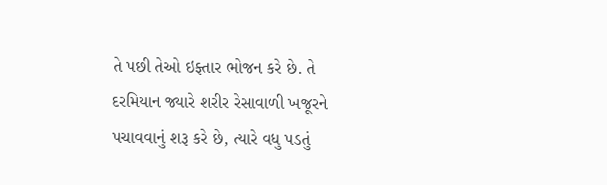તે પછી તેઓ ઇફ્તાર ભોજન કરે છે. તે દરમિયાન જ્યારે શરીર રેસાવાળી ખજૂરને પચાવવાનું શરૂ કરે છે, ત્યારે વધુ પડતું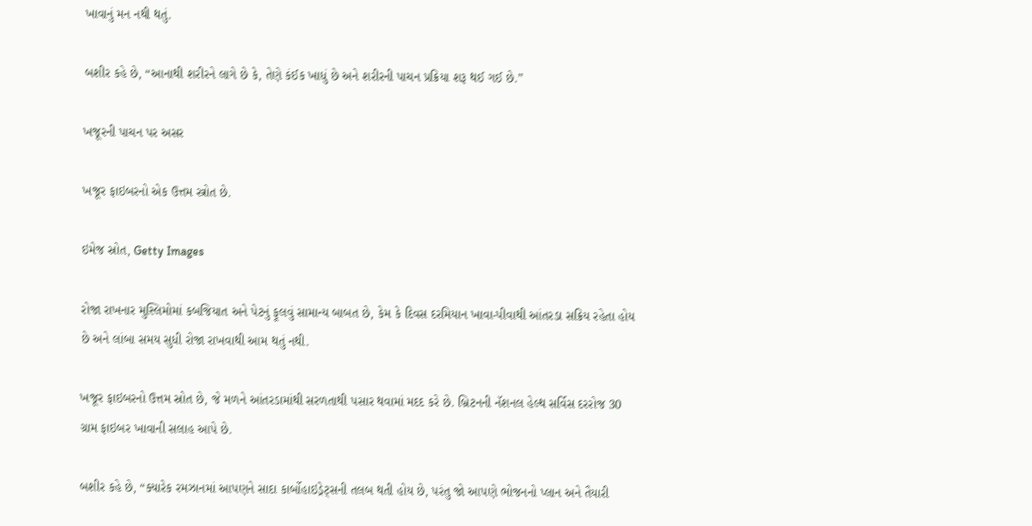ખાવાનું મન નથી થતું.

બશીર કહે છે, “આનાથી શરીરને લાગે છે કે, તેણે કંઈક ખાધું છે અને શરીરની પાચન પ્રક્રિયા શરૂ થઈ ગઈ છે.”

ખજૂરની પાચન પર અસર

ખજૂર ફાઇબરનો એક ઉત્તમ સ્ત્રોત છે.

ઇમેજ સ્રોત, Getty Images

રોજા રાખનાર મુસ્લિમોમાં કબજિયાત અને પેટનું ફૂલવું સામાન્ય બાબત છે, કેમ કે દિવસ દરમિયાન ખાવા-પીવાથી આંતરડા સક્રિય રહેતા હોય છે અને લાંબા સમય સુધી રોજા રાખવાથી આમ થતું નથી.

ખજૂર ફાઇબરનો ઉત્તમ સ્રોત છે, જે મળને આંતરડામાંથી સરળતાથી પસાર થવામાં મદદ કરે છે. બ્રિટનની નૅશનલ હેલ્થ સર્વિસ દરરોજ 30 ગ્રામ ફાઇબર ખાવાની સલાહ આપે છે.

બશીર કહે છે, “ક્યારેક રમઝાનમાં આપણને સાદા કાર્બોહાઇડ્રેટ્સની તલબ થતી હોય છે, પરંતુ જો આપણે ભોજનનો પ્લાન અને તૈયારી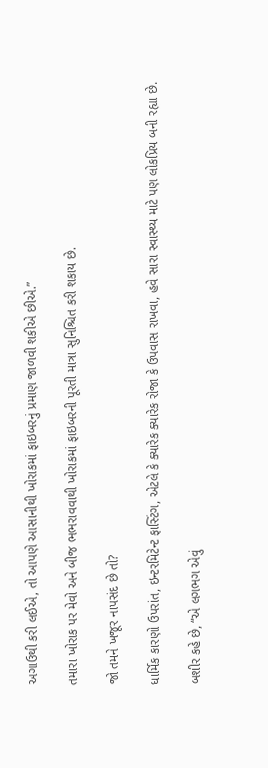અગાઉથી કરી લઈએ, તો આપણે આસાનીથી ખોરાકમાં ફાઇબરનું પ્રમાણ જાળવી શકીએ છીએ.”

તમારા ખોરાક પર મેવો અને બીજ ભભરાવવાથી ખોરાકમાં ફાઇબરની પૂરતી માત્રા સુનિશ્ચિત કરી શકાય છે.

જો તમને ખજૂર નાપસંદ છે તો?

ધાર્મિક કારણો ઉપરાંત, ઇન્ટરમિટેન્ટ ફાસ્ટિંગ, એટલે કે ક્યારેક ક્યારેક રોજા કે ઉપવાસ રાખવા, હવે સારા સ્વાસ્થ્ય માટે પણ લોકપ્રિય બની રહ્યા છે.

બશીર કહે છે, “એ લગભગ એવું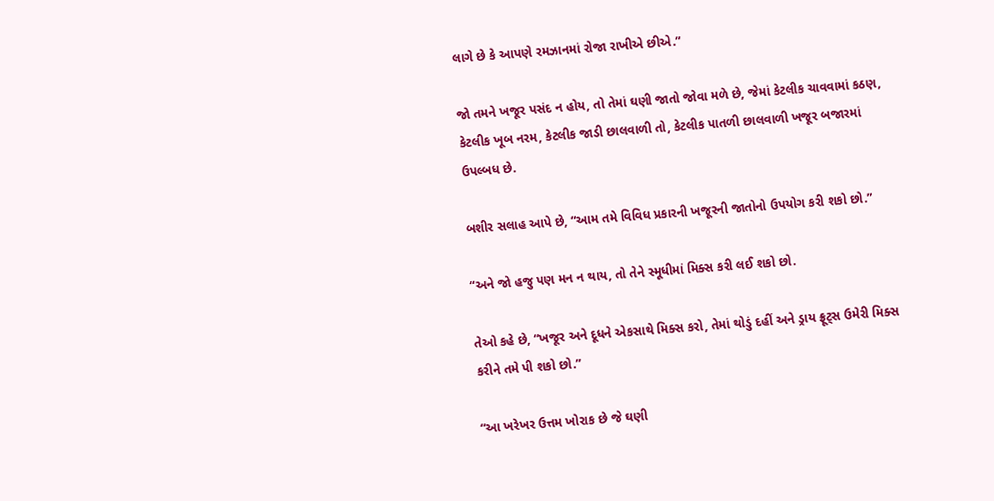લાગે છે કે આપણે રમઝાનમાં રોજા રાખીએ છીએ.”

જો તમને ખજૂર પસંદ ન હોય, તો તેમાં ઘણી જાતો જોવા મળે છે, જેમાં કેટલીક ચાવવામાં કઠણ, કેટલીક ખૂબ નરમ, કેટલીક જાડી છાલવાળી તો, કેટલીક પાતળી છાલવાળી ખજૂર બજારમાં ઉપલ્બધ છે.

બશીર સલાહ આપે છે, “આમ તમે વિવિધ પ્રકારની ખજૂરની જાતોનો ઉપયોગ કરી શકો છો.”

“અને જો હજુ પણ મન ન થાય, તો તેને સ્મૂધીમાં મિક્સ કરી લઈ શકો છો.

તેઓ કહે છે, “ખજૂર અને દૂધને એકસાથે મિક્સ કરો, તેમાં થોડું દહીં અને ડ્રાય ફ્રૂટ્સ ઉમેરી મિક્સ કરીને તમે પી શકો છો.”

“આ ખરેખર ઉત્તમ ખોરાક છે જે ઘણી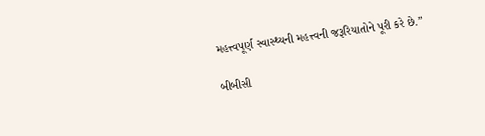મહત્ત્વપૂર્ણ સ્વાસ્થ્યની મહત્ત્વની જરૂરિયાતોને પૂરી કરે છે.”

બીબીસી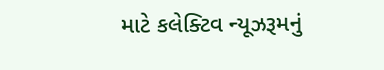માટે કલેક્ટિવ ન્યૂઝરૂમનું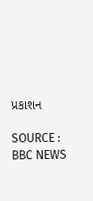પ્રકાશન

SOURCE : BBC NEWS